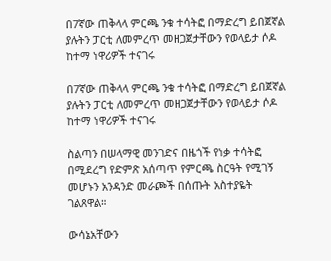በ7ኛው ጠቅላላ ምርጫ ንቁ ተሳትፎ በማድረግ ይበጀኛል ያሉትን ፓርቲ ለመምረጥ መዘጋጀታቸውን የወላይታ ሶዶ ከተማ ነዋሪዎች ተናገሩ

በ7ኛው ጠቅላላ ምርጫ ንቁ ተሳትፎ በማድረግ ይበጀኛል ያሉትን ፓርቲ ለመምረጥ መዘጋጀታቸውን የወላይታ ሶዶ ከተማ ነዋሪዎች ተናገሩ

ስልጣን በሠላማዊ መንገድና በዜጎች የነቃ ተሳትፎ በሚደረግ የድምጽ አሰጣጥ የምርጫ ስርዓት የሚገኝ መሆኑን አንዳንድ መራጮች በሰጡት አስተያዬት ገልጸዋል።

ውሳኔአቸውን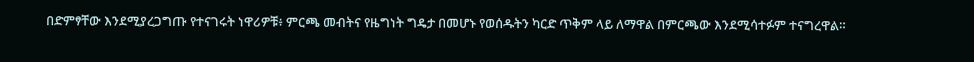በድምፃቸው እንደሚያረጋግጡ የተናገሩት ነዋሪዎቹ፥ ምርጫ መብትና የዜግነት ግዴታ በመሆኑ የወሰዱትን ካርድ ጥቅም ላይ ለማዋል በምርጫው እንደሚሳተፉም ተናግረዋል።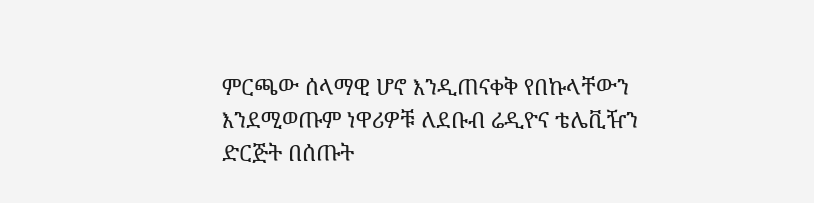ምርጫው ሰላማዊ ሆኖ እንዲጠናቀቅ የበኩላቸውን እንደሚወጡም ነዋሪዎቹ ለደቡብ ሬዲዮና ቴሌቪዥን ድርጅት በሰጡት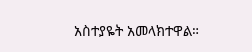አስተያዬት አመላክተዋል።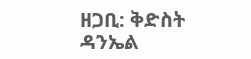ዘጋቢ: ቅድስት ዳንኤል